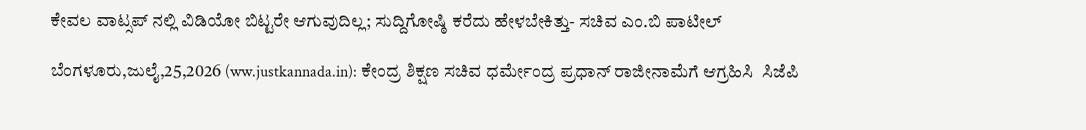ಕೇವಲ ವಾಟ್ಸಪ್ ನಲ್ಲಿ ವಿಡಿಯೋ ಬಿಟ್ಟರೇ ಆಗುವುದಿಲ್ಲ; ಸುದ್ದಿಗೋಷ್ಠಿ ಕರೆದು ಹೇಳಬೇಕಿತ್ತು- ಸಚಿವ ಎಂ.ಬಿ ಪಾಟೀಲ್

ಬೆಂಗಳೂರು,ಜುಲೈ,25,2026 (ww.justkannada.in): ಕೇಂದ್ರ ಶಿಕ್ಷಣ ಸಚಿವ ಧರ್ಮೇಂದ್ರ ಪ್ರಧಾನ್ ರಾಜೀನಾಮೆಗೆ ಆಗ್ರಹಿಸಿ  ಸಿಜೆಪಿ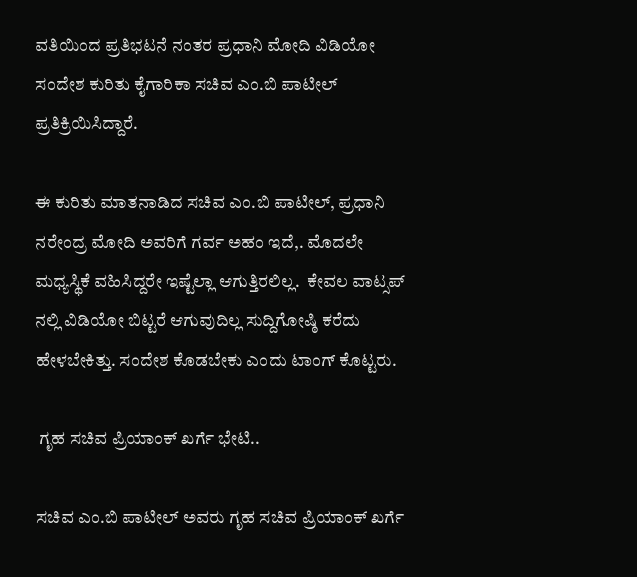ವತಿಯಿಂದ ಪ್ರತಿಭಟನೆ ನಂತರ ಪ್ರಧಾನಿ ಮೋದಿ ವಿಡಿಯೋ ಸಂದೇಶ ಕುರಿತು ಕೈಗಾರಿಕಾ ಸಚಿವ ಎಂ.ಬಿ ಪಾಟೀಲ್ ಪ್ರತಿಕ್ರಿಯಿಸಿದ್ದಾರೆ.

ಈ ಕುರಿತು ಮಾತನಾಡಿದ ಸಚಿವ ಎಂ.ಬಿ ಪಾಟೀಲ್, ಪ್ರಧಾನಿ ನರೇಂದ್ರ ಮೋದಿ ಅವರಿಗೆ ಗರ್ವ ಅಹಂ ಇದೆ,. ಮೊದಲೇ ಮಧ್ಯಸ್ಥಿಕೆ ವಹಿಸಿದ್ದರೇ ಇಷ್ಟೆಲ್ಲಾ ಆಗುತ್ತಿರಲಿಲ್ಲ.  ಕೇವಲ ವಾಟ್ಸಪ್ ನಲ್ಲಿ ವಿಡಿಯೋ ಬಿಟ್ಟರೆ ಆಗುವುದಿಲ್ಲ ಸುದ್ದಿಗೋಷ್ಠಿ ಕರೆದು ಹೇಳಬೇಕಿತ್ತು. ಸಂದೇಶ ಕೊಡಬೇಕು ಎಂದು ಟಾಂಗ್ ಕೊಟ್ಟರು.

 ಗೃಹ ಸಚಿವ ಪ್ರಿಯಾಂಕ್ ಖರ್ಗೆ ಭೇಟಿ..

ಸಚಿವ ಎಂ.ಬಿ ಪಾಟೀಲ್ ಅವರು ಗೃಹ ಸಚಿವ ಪ್ರಿಯಾಂಕ್ ಖರ್ಗೆ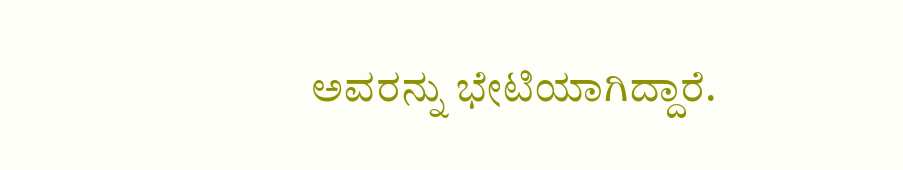ಅವರನ್ನು ಭೇಟಿಯಾಗಿದ್ದಾರೆ.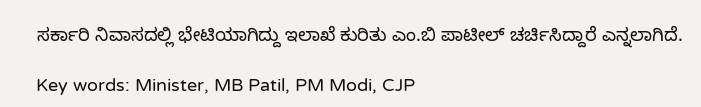ಸರ್ಕಾರಿ ನಿವಾಸದಲ್ಲಿ ಭೇಟಿಯಾಗಿದ್ದು ಇಲಾಖೆ ಕುರಿತು ಎಂ.ಬಿ ಪಾಟೀಲ್ ಚರ್ಚಿಸಿದ್ದಾರೆ ಎನ್ನಲಾಗಿದೆ.

Key words: Minister, MB Patil, PM Modi, CJP